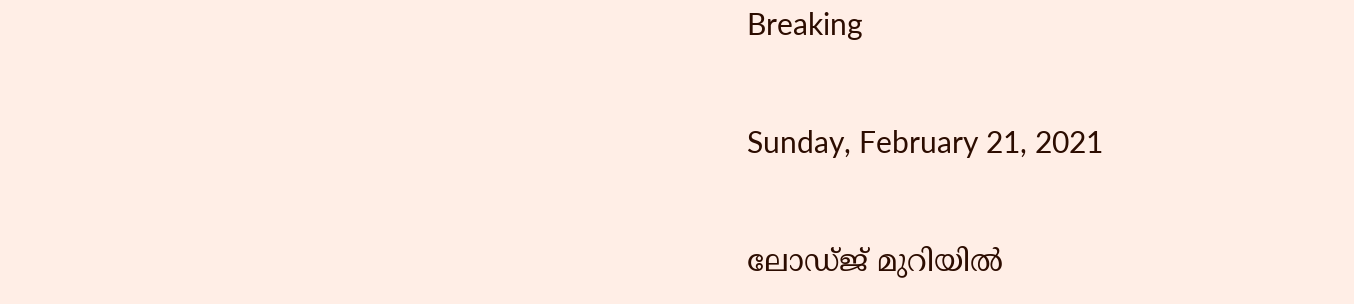Breaking

Sunday, February 21, 2021

ലോഡ്ജ് മുറിയില്‍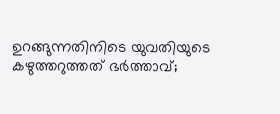ഉറങ്ങുന്നതിനിടെ യുവതിയുടെ കഴുത്തറുത്തത് ഭര്‍ത്താവ്;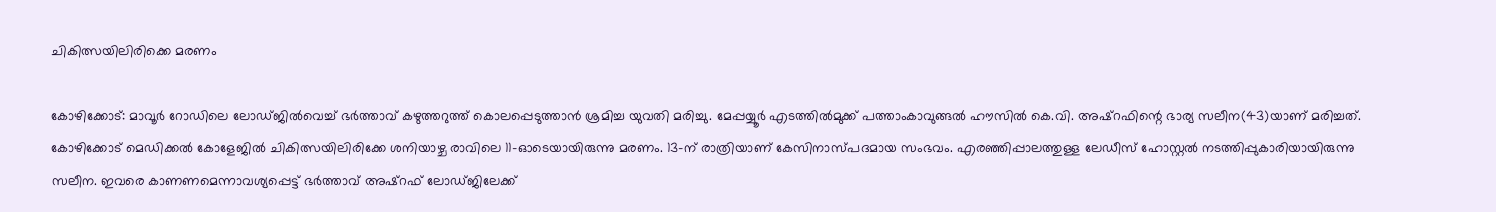ചികിത്സയിലിരിക്കെ മരണം

കോഴിക്കോട്: മാവൂർ റോഡിലെ ലോഡ്ജിൽവെച്ച് ഭർത്താവ് കഴുത്തറുത്ത് കൊലപ്പെടുത്താൻ ശ്രമിച്ച യുവതി മരിച്ചു. മേപ്പയ്യൂർ എടത്തിൽമുക്ക് പത്താംകാവുങ്ങൽ ഹൗസിൽ കെ.വി. അഷ്റഫിന്റെ ഭാര്യ സലീന(43)യാണ് മരിച്ചത്. കോഴിക്കോട് മെഡിക്കൽ കോളേജിൽ ചികിത്സയിലിരിക്കേ ശനിയാഴ്ച രാവിലെ 11-ഓടെയായിരുന്നു മരണം. 13-ന് രാത്രിയാണ് കേസിനാസ്പദമായ സംഭവം. എരഞ്ഞിപ്പാലത്തുള്ള ലേഡീസ് ഹോസ്റ്റൽ നടത്തിപ്പുകാരിയായിരുന്നു സലീന. ഇവരെ കാണണമെന്നാവശ്യപ്പെട്ട് ഭർത്താവ് അഷ്റഫ് ലോഡ്ജിലേക്ക്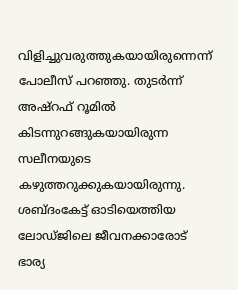വിളിച്ചുവരുത്തുകയായിരുന്നെന്ന് പോലീസ് പറഞ്ഞു. തുടർന്ന് അഷ്റഫ് റൂമിൽ കിടന്നുറങ്ങുകയായിരുന്ന സലീനയുടെ കഴുത്തറുക്കുകയായിരുന്നു. ശബ്ദംകേട്ട് ഓടിയെത്തിയ ലോഡ്ജിലെ ജീവനക്കാരോട് ഭാര്യ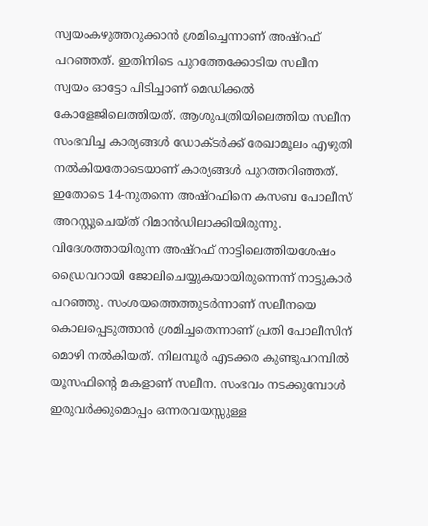സ്വയംകഴുത്തറുക്കാൻ ശ്രമിച്ചെന്നാണ് അഷ്റഫ് പറഞ്ഞത്. ഇതിനിടെ പുറത്തേക്കോടിയ സലീന സ്വയം ഓട്ടോ പിടിച്ചാണ് മെഡിക്കൽ കോളേജിലെത്തിയത്. ആശുപത്രിയിലെത്തിയ സലീന സംഭവിച്ച കാര്യങ്ങൾ ഡോക്ടർക്ക് രേഖാമൂലം എഴുതി നൽകിയതോടെയാണ് കാര്യങ്ങൾ പുറത്തറിഞ്ഞത്. ഇതോടെ 14-നുതന്നെ അഷ്റഫിനെ കസബ പോലീസ് അറസ്റ്റുചെയ്ത് റിമാൻഡിലാക്കിയിരുന്നു. വിദേശത്തായിരുന്ന അഷ്റഫ് നാട്ടിലെത്തിയശേഷം ഡ്രൈവറായി ജോലിചെയ്യുകയായിരുന്നെന്ന് നാട്ടുകാർ പറഞ്ഞു. സംശയത്തെത്തുടർന്നാണ് സലീനയെ കൊലപ്പെടുത്താൻ ശ്രമിച്ചതെന്നാണ് പ്രതി പോലീസിന് മൊഴി നൽകിയത്. നിലമ്പൂർ എടക്കര കുണ്ടുപറമ്പിൽ യൂസഫിന്റെ മകളാണ് സലീന. സംഭവം നടക്കുമ്പോൾ ഇരുവർക്കുമൊപ്പം ഒന്നരവയസ്സുള്ള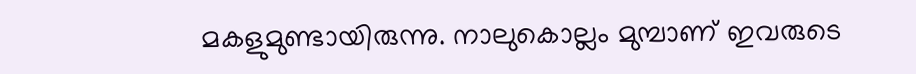മകളുമുണ്ടായിരുന്നു. നാലുകൊല്ലം മുമ്പാണ് ഇവരുടെ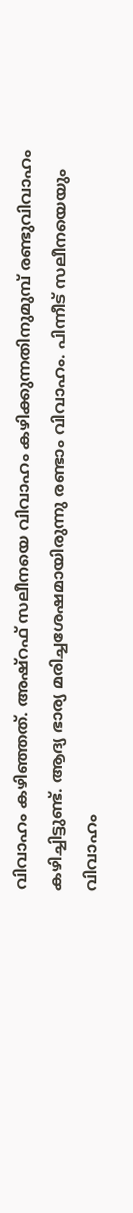വിവാഹം കഴിഞ്ഞത്. അഷ്റഫ് സലീനയെ വിവാഹം കഴിക്കുന്നതിനുമുമ്പ് രണ്ടുവിവാഹം കഴിച്ചിട്ടുണ്ട്. ആദ്യ ഭാര്യ മരിച്ചശേഷമായിരുന്നു രണ്ടാം വിവാഹം. പിന്നീട് സലീനയെയും വിവാഹം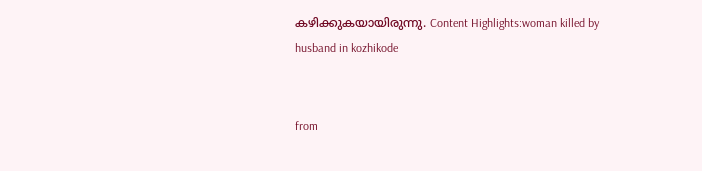കഴിക്കുകയായിരുന്നു. Content Highlights:woman killed by husband in kozhikode


from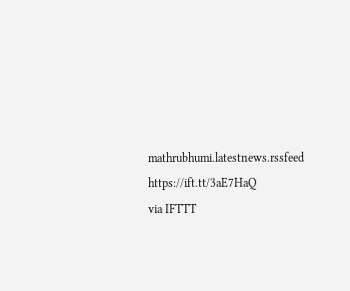mathrubhumi.latestnews.rssfeed https://ift.tt/3aE7HaQ
via IFTTT